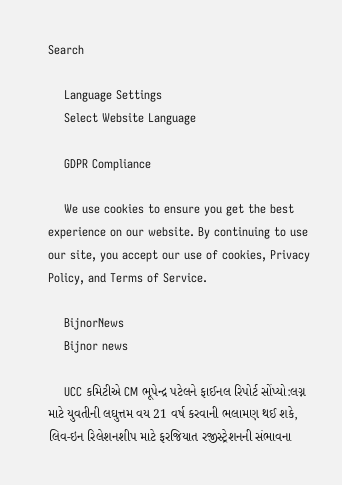Search

    Language Settings
    Select Website Language

    GDPR Compliance

    We use cookies to ensure you get the best experience on our website. By continuing to use our site, you accept our use of cookies, Privacy Policy, and Terms of Service.

    BijnorNews
    Bijnor news

    UCC કમિટીએ CM ભૂપેન્દ્ર પટેલને ફાઈનલ રિપોર્ટ સોંપ્યો:લગ્ન માટે યુવતીની લઘુત્તમ વય 21 વર્ષ કરવાની ભલામણ થઈ શકે, લિવ-ઇન રિલેશનશીપ માટે ફરજિયાત રજીસ્ટ્રેશનની સંભાવના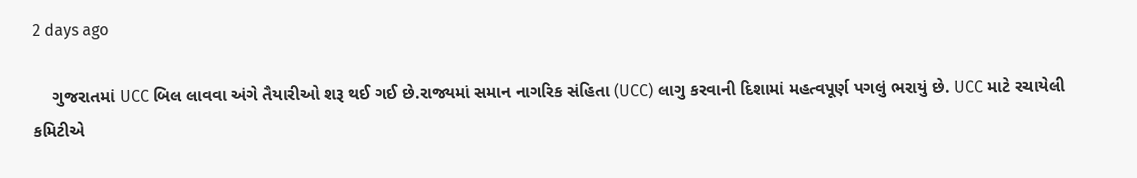2 days ago

    ગુજરાતમાં UCC બિલ લાવવા અંગે તૈયારીઓ શરૂ થઈ ગઈ છે.રાજ્યમાં સમાન નાગરિક સંહિતા (UCC) લાગુ કરવાની દિશામાં મહત્વપૂર્ણ પગલું ભરાયું છે. UCC માટે રચાયેલી કમિટીએ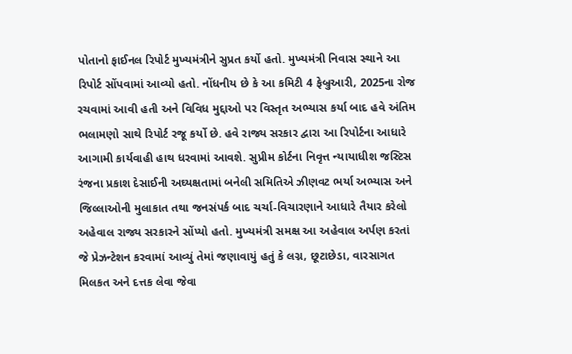પોતાનો ફાઈનલ રિપોર્ટ મુખ્યમંત્રીને સુપ્રત કર્યો હતો. મુખ્યમંત્રી નિવાસ સ્થાને આ રિપોર્ટ સોંપવામાં આવ્યો હતો. નોંધનીય છે કે આ કમિટી 4 ફેબ્રુઆરી, 2025ના રોજ રચવામાં આવી હતી અને વિવિધ મુદ્દાઓ પર વિસ્તૃત અભ્યાસ કર્યા બાદ હવે અંતિમ ભલામણો સાથે રિપોર્ટ રજૂ કર્યો છે. હવે રાજ્ય સરકાર દ્વારા આ રિપોર્ટના આધારે આગામી કાર્યવાહી હાથ ધરવામાં આવશે. સુપ્રીમ કોર્ટના નિવૃત્ત ન્યાયાધીશ જસ્ટિસ રંજના પ્રકાશ દેસાઈની અઘ્યક્ષતામાં બનેલી સમિતિએ ઝીણવટ ભર્યા અભ્યાસ અને જિલ્લાઓની મુલાકાત તથા જનસંપર્ક બાદ ચર્ચા-વિચારણાને આધારે તૈયાર કરેલો અહેવાલ રાજ્ય સરકારને સોંપ્યો હતો. મુખ્યમંત્રી સમક્ષ આ અહેવાલ અર્પણ કરતાં જે પ્રેઝન્ટેશન કરવામાં આવ્યું તેમાં જણાવાયું હતું કે લગ્ન, છૂટાછેડા, વારસાગત મિલકત અને દત્તક લેવા જેવા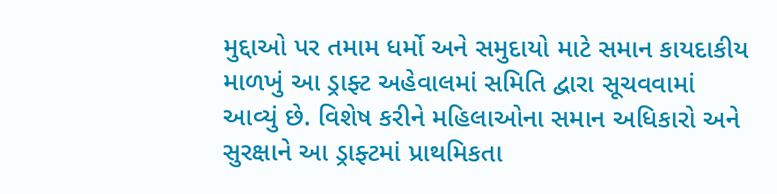મુદ્દાઓ પર તમામ ધર્મો અને સમુદાયો માટે સમાન કાયદાકીય માળખું આ ડ્રાફ્ટ અહેવાલમાં સમિતિ દ્વારા સૂચવવામાં આવ્યું છે. વિશેષ કરીને મહિલાઓના સમાન અધિકારો અને સુરક્ષાને આ ડ્રાફ્ટમાં પ્રાથમિકતા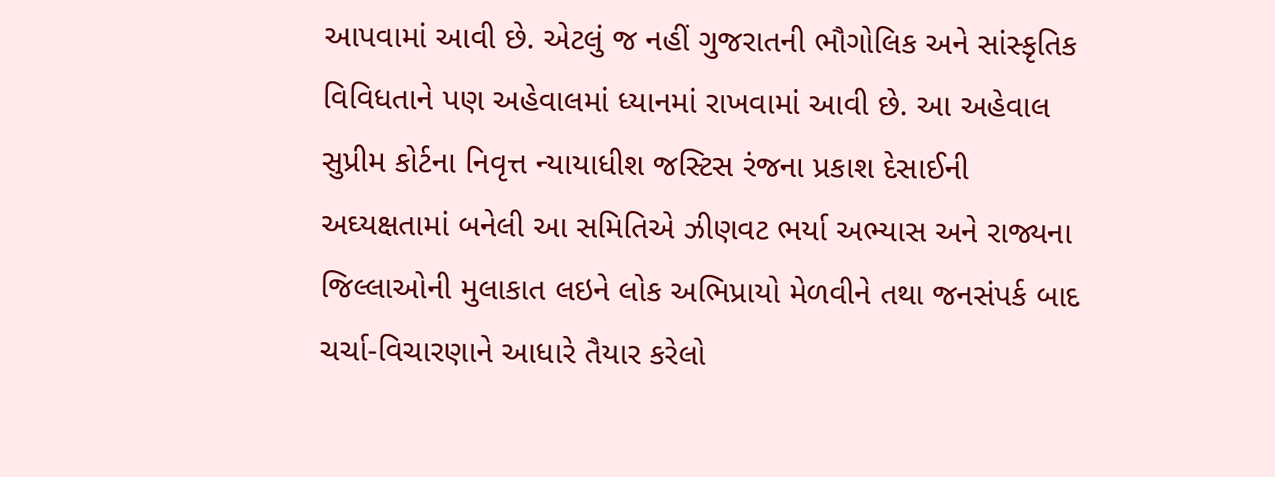આપવામાં આવી છે. એટલું જ નહીં ગુજરાતની ભૌગોલિક અને સાંસ્કૃતિક વિવિધતાને પણ અહેવાલમાં ધ્યાનમાં રાખવામાં આવી છે. આ અહેવાલ સુપ્રીમ કોર્ટના નિવૃત્ત ન્યાયાધીશ જસ્ટિસ રંજના પ્રકાશ દેસાઈની અઘ્યક્ષતામાં બનેલી આ સમિતિએ ઝીણવટ ભર્યા અભ્યાસ અને રાજ્યના જિલ્લાઓની મુલાકાત લઇને લોક અભિપ્રાયો મેળવીને તથા જનસંપર્ક બાદ ચર્ચા-વિચારણાને આધારે તૈયાર કરેલો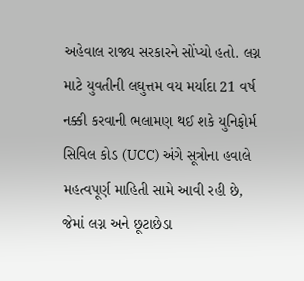અહેવાલ રાજ્ય સરકારને સોંપ્યો હતો. લગ્ન માટે યુવતીની લઘુત્તમ વય મર્યાદા 21 વર્ષ નક્કી કરવાની ભલામણ થઈ શકે યુનિફોર્મ સિવિલ કોડ (UCC) અંગે સૂત્રોના હવાલે મહત્વપૂર્ણ માહિતી સામે આવી રહી છે, જેમાં લગ્ન અને છૂટાછેડા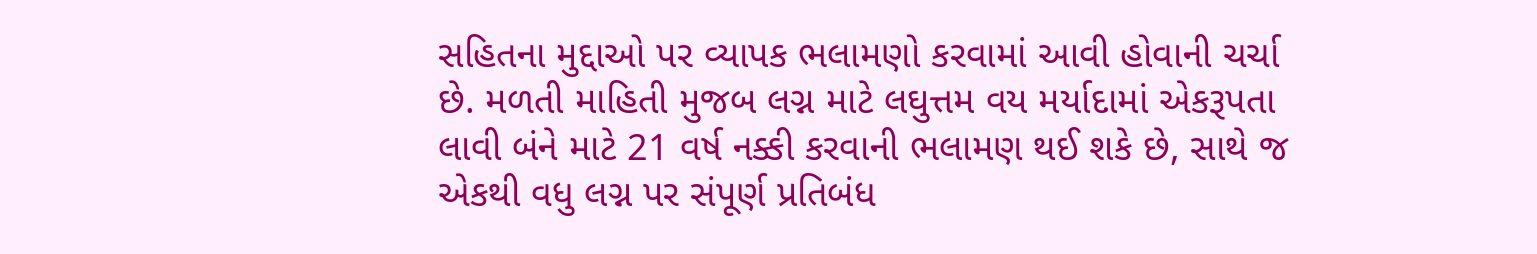સહિતના મુદ્દાઓ પર વ્યાપક ભલામણો કરવામાં આવી હોવાની ચર્ચા છે. મળતી માહિતી મુજબ લગ્ન માટે લઘુત્તમ વય મર્યાદામાં એકરૂપતા લાવી બંને માટે 21 વર્ષ નક્કી કરવાની ભલામણ થઈ શકે છે, સાથે જ એકથી વધુ લગ્ન પર સંપૂર્ણ પ્રતિબંધ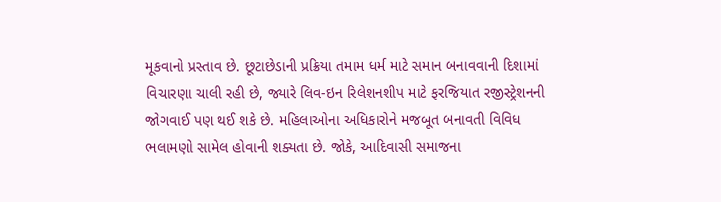મૂકવાનો પ્રસ્તાવ છે. છૂટાછેડાની પ્રક્રિયા તમામ ધર્મ માટે સમાન બનાવવાની દિશામાં વિચારણા ચાલી રહી છે, જ્યારે લિવ-ઇન રિલેશનશીપ માટે ફરજિયાત રજીસ્ટ્રેશનની જોગવાઈ પણ થઈ શકે છે. મહિલાઓના અધિકારોને મજબૂત બનાવતી વિવિધ ભલામણો સામેલ હોવાની શક્યતા છે. જોકે, આદિવાસી સમાજના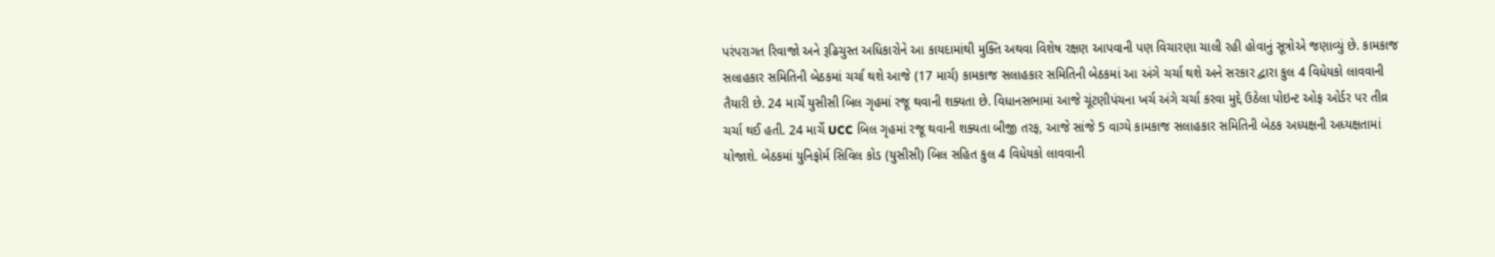પરંપરાગત રિવાજો અને રૂઢિચુસ્ત અધિકારોને આ કાયદામાંથી મુક્તિ અથવા વિશેષ રક્ષણ આપવાની પણ વિચારણા ચાલી રહી હોવાનું સૂત્રોએ જણાવ્યું છે. કામકાજ સલાહકાર સમિતિની બેઠકમાં ચર્ચા થશે આજે (17 માર્ચ) કામકાજ સલાહકાર સમિતિની બેઠકમાં આ અંગે ચર્ચા થશે અને સરકાર દ્વારા કુલ 4 વિધેયકો લાવવાની તૈયારી છે. 24 માર્ચે યુસીસી બિલ ગૃહમાં રજૂ થવાની શક્યતા છે. વિધાનસભામાં આજે ચૂંટણીપંચના ખર્ચ અંગે ચર્ચા કરવા મુદ્દે ઉઠેલા પોઇન્ટ ઓફ ઓર્ડર પર તીવ્ર ચર્ચા થઈ હતી. 24 માર્ચે UCC બિલ ગૃહમાં રજૂ થવાની શક્યતા બીજી તરફ, આજે સાંજે 5 વાગ્યે કામકાજ સલાહકાર સમિતિની બેઠક અધ્યક્ષની અધ્યક્ષતામાં યોજાશે. બેઠકમાં યુનિફોર્મ સિવિલ કોડ (યુસીસી) બિલ સહિત કુલ 4 વિધેયકો લાવવાની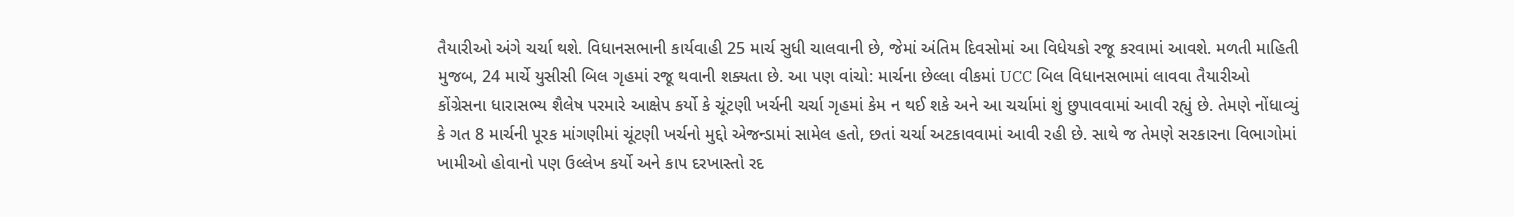તૈયારીઓ અંગે ચર્ચા થશે. વિધાનસભાની કાર્યવાહી 25 માર્ચ સુધી ચાલવાની છે, જેમાં અંતિમ દિવસોમાં આ વિધેયકો રજૂ કરવામાં આવશે. મળતી માહિતી મુજબ, 24 માર્ચે યુસીસી બિલ ગૃહમાં રજૂ થવાની શક્યતા છે. આ પણ વાંચો: માર્ચના છેલ્લા વીકમાં UCC બિલ વિધાનસભામાં લાવવા તૈયારીઓ કોંગ્રેસના ધારાસભ્ય શૈલેષ પરમારે આક્ષેપ કર્યો કે ચૂંટણી ખર્ચની ચર્ચા ગૃહમાં કેમ ન થઈ શકે અને આ ચર્ચામાં શું છુપાવવામાં આવી રહ્યું છે. તેમણે નોંધાવ્યું કે ગત 8 માર્ચની પૂરક માંગણીમાં ચૂંટણી ખર્ચનો મુદ્દો એજન્ડામાં સામેલ હતો, છતાં ચર્ચા અટકાવવામાં આવી રહી છે. સાથે જ તેમણે સરકારના વિભાગોમાં ખામીઓ હોવાનો પણ ઉલ્લેખ કર્યો અને કાપ દરખાસ્તો રદ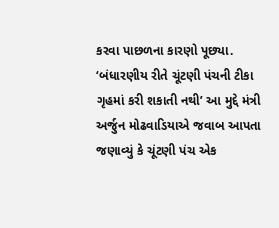કરવા પાછળના કારણો પૂછ્યા. ‘બંધારણીય રીતે ચૂંટણી પંચની ટીકા ગૃહમાં કરી શકાતી નથી’ આ મુદ્દે મંત્રી અર્જુન મોઢવાડિયાએ જવાબ આપતા જણાવ્યું કે ચૂંટણી પંચ એક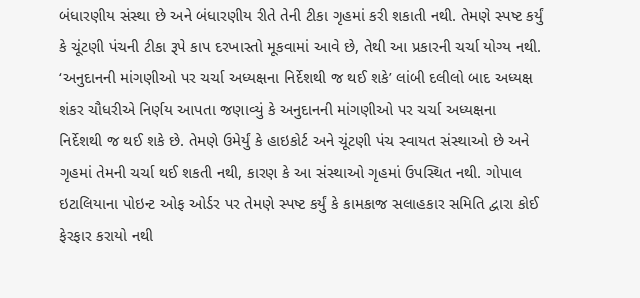બંધારણીય સંસ્થા છે અને બંધારણીય રીતે તેની ટીકા ગૃહમાં કરી શકાતી નથી. તેમણે સ્પષ્ટ કર્યું કે ચૂંટણી પંચની ટીકા રૂપે કાપ દરખાસ્તો મૂકવામાં આવે છે, તેથી આ પ્રકારની ચર્ચા યોગ્ય નથી. ‘અનુદાનની માંગણીઓ પર ચર્ચા અધ્યક્ષના નિર્દેશથી જ થઈ શકે’ લાંબી દલીલો બાદ અધ્યક્ષ શંકર ચૌધરીએ નિર્ણય આપતા જણાવ્યું કે અનુદાનની માંગણીઓ પર ચર્ચા અધ્યક્ષના નિર્દેશથી જ થઈ શકે છે. તેમણે ઉમેર્યું કે હાઇકોર્ટ અને ચૂંટણી પંચ સ્વાયત સંસ્થાઓ છે અને ગૃહમાં તેમની ચર્ચા થઈ શકતી નથી, કારણ કે આ સંસ્થાઓ ગૃહમાં ઉપસ્થિત નથી. ગોપાલ ઇટાલિયાના પોઇન્ટ ઓફ ઓર્ડર પર તેમણે સ્પષ્ટ કર્યું કે કામકાજ સલાહકાર સમિતિ દ્વારા કોઈ ફેરફાર કરાયો નથી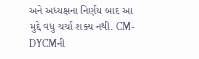અને અધ્યક્ષના નિર્ણય બાદ આ મુદ્દે વધુ ચર્ચા શક્ય નથી. CM-DYCMની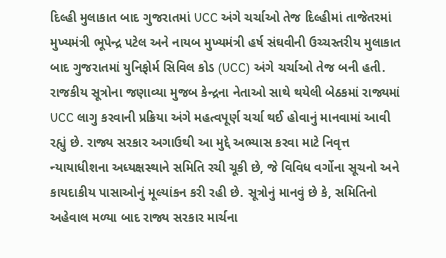દિલ્હી મુલાકાત બાદ ગુજરાતમાં UCC અંગે ચર્ચાઓ તેજ દિલ્હીમાં તાજેતરમાં મુખ્યમંત્રી ભૂપેન્દ્ર પટેલ અને નાયબ મુખ્યમંત્રી હર્ષ સંઘવીની ઉચ્ચસ્તરીય મુલાકાત બાદ ગુજરાતમાં યુનિફોર્મ સિવિલ કોડ (UCC) અંગે ચર્ચાઓ તેજ બની હતી. રાજકીય સૂત્રોના જણાવ્યા મુજબ કેન્દ્રના નેતાઓ સાથે થયેલી બેઠકમાં રાજ્યમાં UCC લાગુ કરવાની પ્રક્રિયા અંગે મહત્વપૂર્ણ ચર્ચા થઈ હોવાનું માનવામાં આવી રહ્યું છે. રાજ્ય સરકાર અગાઉથી આ મુદ્દે અભ્યાસ કરવા માટે નિવૃત્ત ન્યાયાધીશના અધ્યક્ષસ્થાને સમિતિ રચી ચૂકી છે, જે વિવિધ વર્ગોના સૂચનો અને કાયદાકીય પાસાઓનું મૂલ્યાંકન કરી રહી છે. સૂત્રોનું માનવું છે કે, સમિતિનો અહેવાલ મળ્યા બાદ રાજ્ય સરકાર માર્ચના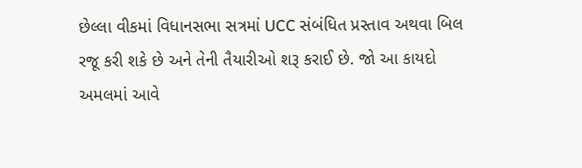છેલ્લા વીકમાં વિધાનસભા સત્રમાં UCC સંબંધિત પ્રસ્તાવ અથવા બિલ રજૂ કરી શકે છે અને તેની તૈયારીઓ શરૂ કરાઈ છે. જો આ કાયદો અમલમાં આવે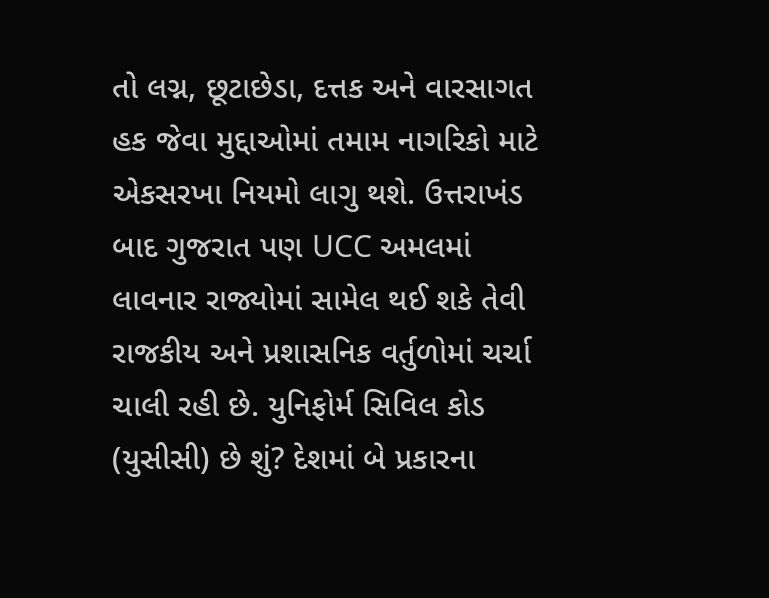તો લગ્ન, છૂટાછેડા, દત્તક અને વારસાગત હક જેવા મુદ્દાઓમાં તમામ નાગરિકો માટે એકસરખા નિયમો લાગુ થશે. ઉત્તરાખંડ બાદ ગુજરાત પણ UCC અમલમાં લાવનાર રાજ્યોમાં સામેલ થઈ શકે તેવી રાજકીય અને પ્રશાસનિક વર્તુળોમાં ચર્ચા ચાલી રહી છે. યુનિફોર્મ સિવિલ કોડ (યુસીસી) છે શું? દેશમાં બે પ્રકારના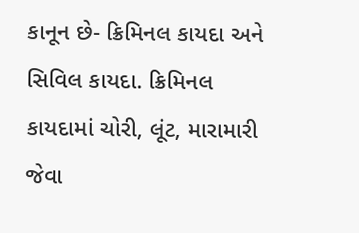કાનૂન છે- ક્રિમિનલ કાયદા અને સિવિલ કાયદા. ક્રિમિનલ કાયદામાં ચોરી, લૂંટ, મારામારી જેવા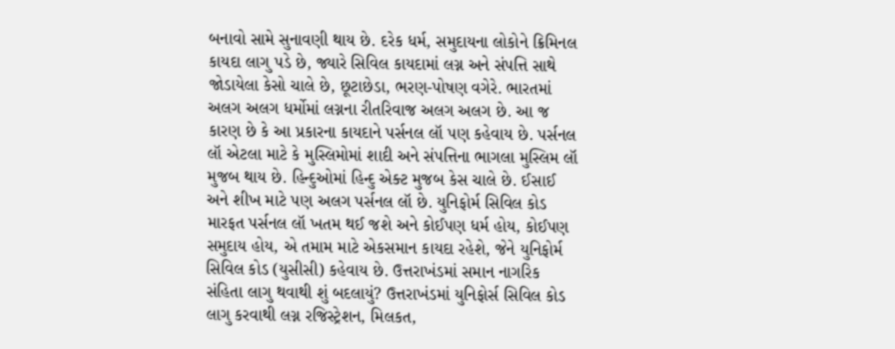બનાવો સામે સુનાવણી થાય છે. દરેક ધર્મ, સમુદાયના લોકોને ક્રિમિનલ કાયદા લાગુ પડે છે, જ્યારે સિવિલ કાયદામાં લગ્ન અને સંપત્તિ સાથે જોડાયેલા કેસો ચાલે છે, છૂટાછેડા, ભરણ-પોષણ વગેરે. ભારતમાં અલગ અલગ ધર્મોમાં લગ્નના રીતરિવાજ અલગ અલગ છે. આ જ કારણ છે કે આ પ્રકારના કાયદાને પર્સનલ લૉ પણ કહેવાય છે. પર્સનલ લૉ એટલા માટે કે મુસ્લિમોમાં શાદી અને સંપત્તિના ભાગલા મુસ્લિમ લૉ મુજબ થાય છે. હિન્દુઓમાં હિન્દુ એક્ટ મુજબ કેસ ચાલે છે. ઈસાઈ અને શીખ માટે પણ અલગ પર્સનલ લૉ છે. યુનિફોર્મ સિવિલ કોડ મારફત પર્સનલ લૉ ખતમ થઈ જશે અને કોઈપણ ધર્મ હોય, કોઈપણ સમુદાય હોય, એ તમામ માટે એકસમાન કાયદા રહેશે, જેને યુનિફોર્મ સિવિલ કોડ (યુસીસી) કહેવાય છે. ઉત્તરાખંડમાં સમાન નાગરિક સંહિતા લાગુ થવાથી શું બદલાયું? ઉત્તરાખંડમાં યુનિફોર્સ સિવિલ કોડ લાગુ કરવાથી લગ્ન રજિસ્ટ્રેશન, મિલકત,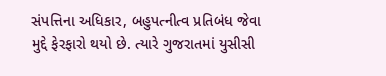સંપત્તિના અધિકાર, બહુપત્નીત્વ પ્રતિબંધ જેવા મુદ્દે ફેરફારો થયો છે. ત્યારે ગુજરાતમાં યુસીસી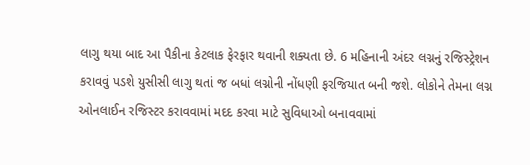લાગુ થયા બાદ આ પૈકીના કેટલાક ફેરફાર થવાની શક્યતા છે. 6 મહિનાની અંદર લગ્નનું રજિસ્ટ્રેશન કરાવવું પડશે યુસીસી લાગુ થતાં જ બધાં લગ્નોની નોંધણી ફરજિયાત બની જશે. લોકોને તેમના લગ્ન ઓનલાઈન રજિસ્ટર કરાવવામાં મદદ કરવા માટે સુવિધાઓ બનાવવામાં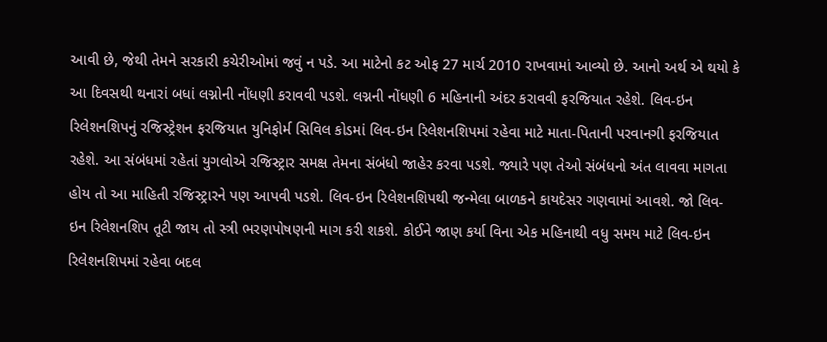આવી છે, જેથી તેમને સરકારી કચેરીઓમાં જવું ન પડે. આ માટેનો કટ ઓફ 27 માર્ચ 2010 રાખવામાં આવ્યો છે. આનો અર્થ એ થયો કે આ દિવસથી થનારાં બધાં લગ્નોની નોંધણી કરાવવી પડશે. લગ્નની નોંધણી 6 મહિનાની અંદર કરાવવી ફરજિયાત રહેશે. લિવ-ઇન રિલેશનશિપનું રજિસ્ટ્રેશન ફરજિયાત યુનિફોર્મ સિવિલ કોડમાં લિવ-ઇન રિલેશનશિપમાં રહેવા માટે માતા-પિતાની પરવાનગી ફરજિયાત રહેશે. આ સંબંધમાં રહેતાં યુગલોએ રજિસ્ટ્રાર સમક્ષ તેમના સંબંધો જાહેર કરવા પડશે. જ્યારે પણ તેઓ સંબંધનો અંત લાવવા માગતા હોય તો આ માહિતી રજિસ્ટ્રારને પણ આપવી પડશે. લિવ-ઇન રિલેશનશિપથી જન્મેલા બાળકને કાયદેસર ગણવામાં આવશે. જો લિવ-ઇન રિલેશનશિપ તૂટી જાય તો સ્ત્રી ભરણપોષણની માગ કરી શકશે. કોઈને જાણ કર્યા વિના એક મહિનાથી વધુ સમય માટે લિવ-ઇન રિલેશનશિપમાં રહેવા બદલ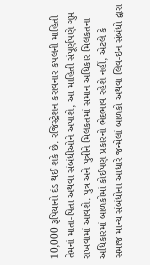10,000 રૂપિયાનો દંડ થઈ શકે છે. રજિસ્ટ્રેશન કરાવનાર કપલની માહિતી તેમનાં માતા-પિતા અથવા સંબંધીઓને અપાશે, આ માહિતી સંપૂર્ણપણે ગુપ્ત રાખવામાં આવશે. પુત્ર અને પુત્રીને મિલકતમાં સમાન અધિકાર મિલકતના અધિકારમાં બાળકોમાં કોઈપણ પ્રકારનો ભેદભાવ રહેશે નહીં, એટલે કે સમાજ માન્ય સંબંધોના આધારે જન્મેલાં બાળકો અથવા લિવ-ઇન સંબંધો દ્વારા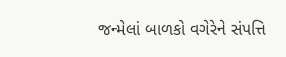જન્મેલાં બાળકો વગેરેને સંપત્તિ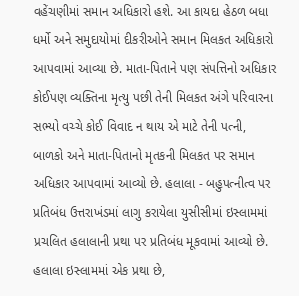વહેંચણીમાં સમાન અધિકારો હશે. આ કાયદા હેઠળ બધા ધર્મો અને સમુદાયોમાં દીકરીઓને સમાન મિલકત અધિકારો આપવામાં આવ્યા છે. માતા-પિતાને પણ સંપત્તિનો અધિકાર કોઈપણ વ્યક્તિના મૃત્યુ પછી તેની મિલકત અંગે પરિવારના સભ્યો વચ્ચે કોઈ વિવાદ ન થાય એ માટે તેની પત્ની, બાળકો અને માતા-પિતાનો મૃતકની મિલકત પર સમાન અધિકાર આપવામાં આવ્યો છે. હલાલા - બહુપત્નીત્વ પર પ્રતિબંધ ઉત્તરાખંડમાં લાગુ કરાયેલા યુસીસીમાં ઇસ્લામમાં પ્રચલિત હલાલાની પ્રથા પર પ્રતિબંધ મૂકવામાં આવ્યો છે. હલાલા ઇસ્લામમાં એક પ્રથા છે,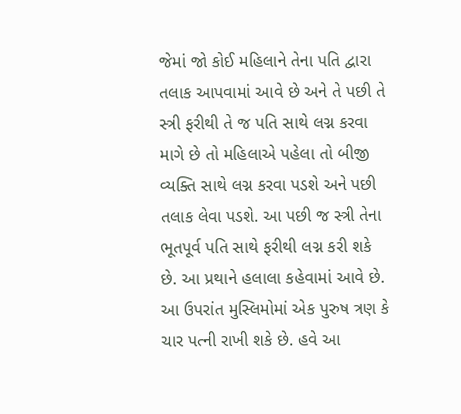જેમાં જો કોઈ મહિલાને તેના પતિ દ્વારા તલાક આપવામાં આવે છે અને તે પછી તે સ્ત્રી ફરીથી તે જ પતિ સાથે લગ્ન કરવા માગે છે તો મહિલાએ પહેલા તો બીજી વ્યક્તિ સાથે લગ્ન કરવા પડશે અને પછી તલાક લેવા પડશે. આ પછી જ સ્ત્રી તેના ભૂતપૂર્વ પતિ સાથે ફરીથી લગ્ન કરી શકે છે. આ પ્રથાને હલાલા કહેવામાં આવે છે. આ ઉપરાંત મુસ્લિમોમાં એક પુરુષ ત્રણ કે ચાર પત્ની રાખી શકે છે. હવે આ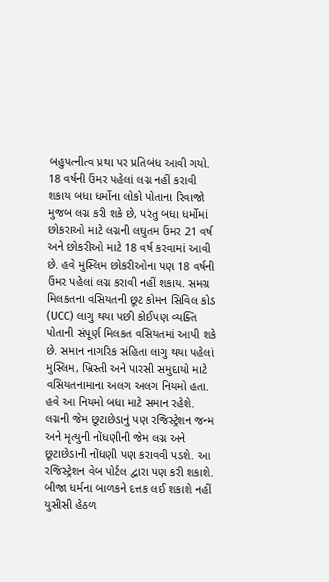બહુપત્નીત્વ પ્રથા પર પ્રતિબંધ આવી ગયો. 18 વર્ષની ઉંમર પહેલાં લગ્ન નહીં કરાવી શકાય બધા ધર્મોના લોકો પોતાના રિવાજો મુજબ લગ્ન કરી શકે છે, પરંતુ બધા ધર્મોમાં છોકરાઓ માટે લગ્નની લઘુતમ ઉંમર 21 વર્ષ અને છોકરીઓ માટે 18 વર્ષ કરવામાં આવી છે. હવે મુસ્લિમ છોકરીઓના પણ 18 વર્ષની ઉંમર પહેલાં લગ્ન કરાવી નહીં શકાય. સમગ્ર મિલકતના વસિયતની છૂટ કોમન સિવિલ કોડ (UCC) લાગુ થયા પછી કોઈપણ વ્યક્તિ પોતાની સંપૂર્ણ મિલકત વસિયતમાં આપી શકે છે. સમાન નાગરિક સંહિતા લાગુ થયા પહેલાં મુસ્લિમ, ખ્રિસ્તી અને પારસી સમુદાયો માટે વસિયતનામાના અલગ અલગ નિયમો હતા. હવે આ નિયમો બધા માટે સમાન રહેશે. લગ્નની જેમ છૂટાછેડાનું પણ રજિસ્ટ્રેશન જન્મ અને મૃત્યુની નોંધણીની જેમ લગ્ન અને છૂટાછેડાની નોંધણી પણ કરાવવી પડશે. આ રજિસ્ટ્રેશન વેબ પોર્ટલ દ્વારા પણ કરી શકાશે. બીજા ધર્મના બાળકને દત્તક લઈ શકાશે નહીં યુસીસી હેઠળ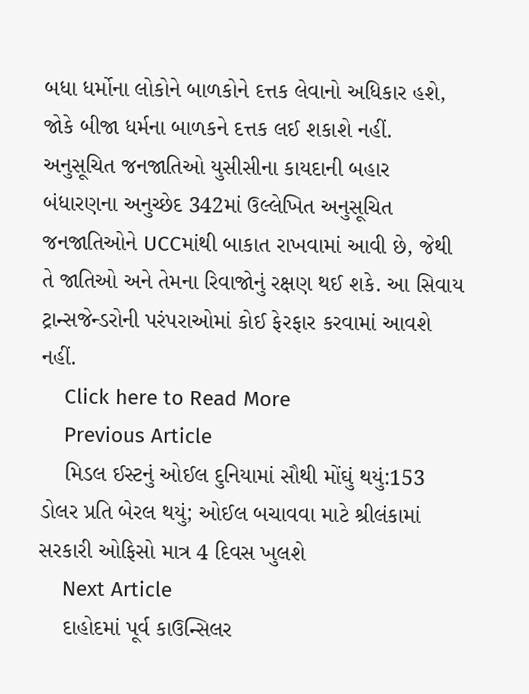બધા ધર્મોના લોકોને બાળકોને દત્તક લેવાનો અધિકાર હશે, જોકે બીજા ધર્મના બાળકને દત્તક લઈ શકાશે નહીં. અનુસૂચિત જનજાતિઓ યુસીસીના કાયદાની બહાર બંધારણના અનુચ્છેદ 342માં ઉલ્લેખિત અનુસૂચિત જનજાતિઓને UCCમાંથી બાકાત રાખવામાં આવી છે, જેથી તે જાતિઓ અને તેમના રિવાજોનું રક્ષણ થઈ શકે. આ સિવાય ટ્રાન્સજેન્ડરોની પરંપરાઓમાં કોઈ ફેરફાર કરવામાં આવશે નહીં.
    Click here to Read More
    Previous Article
    મિડલ ઈસ્ટનું ઓઈલ દુનિયામાં સૌથી મોંઘું થયું:153 ડોલર પ્રતિ બેરલ થયું; ઓઈલ બચાવવા માટે શ્રીલંકામાં સરકારી ઓફિસો માત્ર 4 દિવસ ખુલશે
    Next Article
    દાહોદમાં પૂર્વ કાઉન્સિલર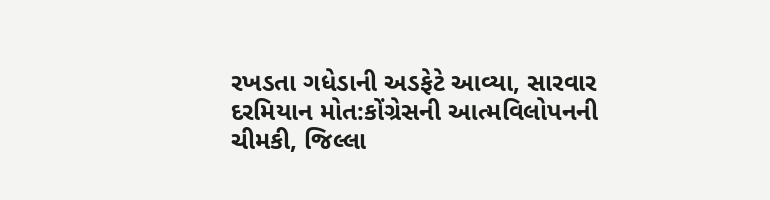રખડતા ગધેડાની અડફેટે આવ્યા, સારવાર દરમિયાન મોત:કોંગ્રેસની આત્મવિલોપનની ચીમકી, જિલ્લા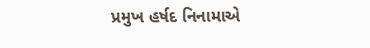પ્રમુખ હર્ષદ નિનામાએ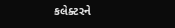કલેક્ટરને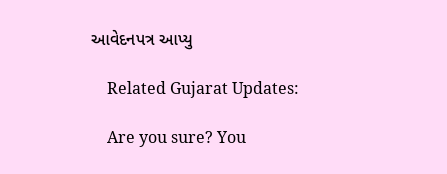આવેદનપત્ર આપ્યુ

    Related Gujarat Updates:

    Are you sure? You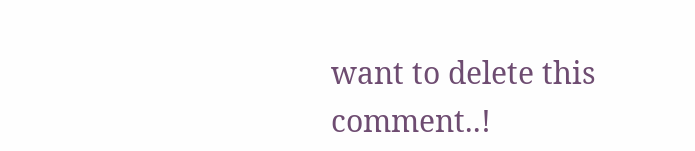want to delete this comment..!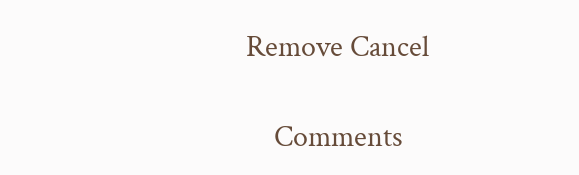Remove Cancel

    Comments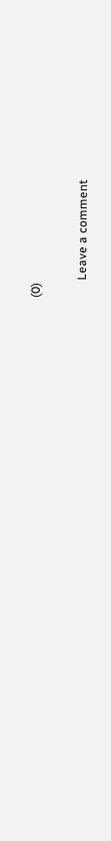(0)

      Leave a comment